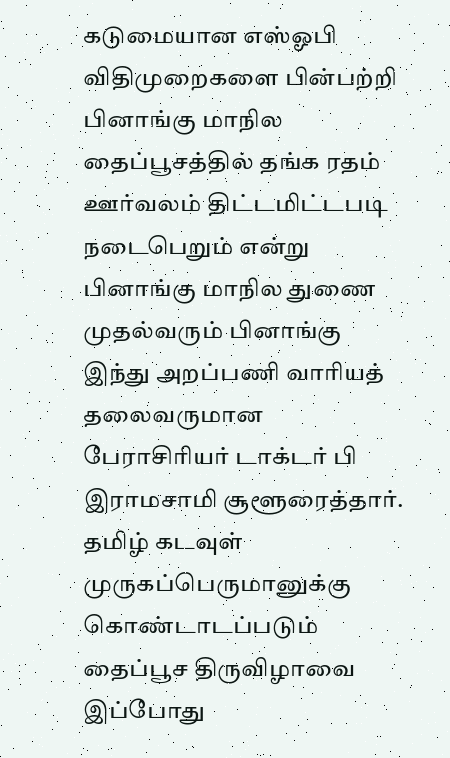கடுமையான எஸ்ஓபி விதிமுறைகளை பின்பற்றி பினாங்கு மாநில தைப்பூசத்தில் தங்க ரதம் ஊர்வலம் திட்டமிட்டபடி நடைபெறும் என்று பினாங்கு மாநில துணை முதல்வரும் பினாங்கு இந்து அறப்பணி வாரியத் தலைவருமான பேராசிரியர் டாக்டர் பி இராமசாமி சூளூரைத்தார். தமிழ் கடவுள் முருகப்பெருமானுக்கு கொண்டாடப்படும் தைப்பூச திருவிழாவை இப்போது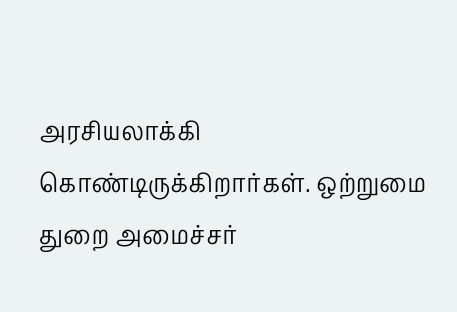அரசியலாக்கி கொண்டிருக்கிறார்கள். ஒற்றுமை துறை அமைச்சர்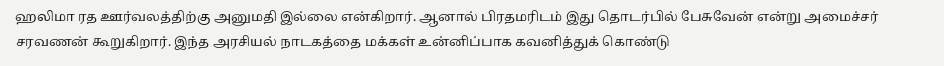ஹலிமா ரத ஊர்வலத்திற்கு அனுமதி இல்லை என்கிறார். ஆனால் பிரதமரிடம் இது தொடர்பில் பேசுவேன் என்று அமைச்சர் சரவணன் கூறுகிறார். இந்த அரசியல் நாடகத்தை மக்கள் உன்னிப்பாக கவனித்துக் கொண்டு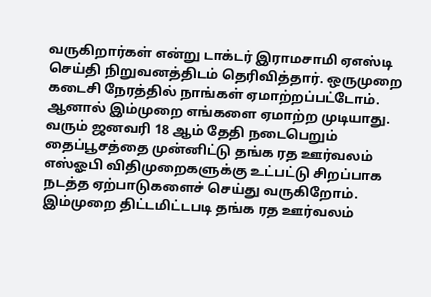வருகிறார்கள் என்று டாக்டர் இராமசாமி ஏஎஸ்டி செய்தி நிறுவனத்திடம் தெரிவித்தார். ஒருமுறை கடைசி நேரத்தில் நாங்கள் ஏமாற்றப்பட்டோம். ஆனால் இம்முறை எங்களை ஏமாற்ற முடியாது. வரும் ஜனவரி 18 ஆம் தேதி நடைபெறும் தைப்பூசத்தை முன்னிட்டு தங்க ரத ஊர்வலம் எஸ்ஓபி விதிமுறைகளுக்கு உட்பட்டு சிறப்பாக நடத்த ஏற்பாடுகளைச் செய்து வருகிறோம். இம்முறை திட்டமிட்டபடி தங்க ரத ஊர்வலம்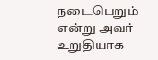நடைபெறும் என்று அவர் உறுதியாக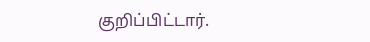குறிப்பிட்டார்.